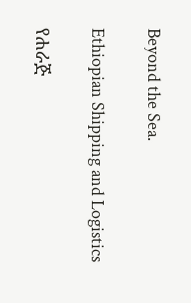Beyond the Sea.

Ethiopian Shipping and Logistics

የሐራጅ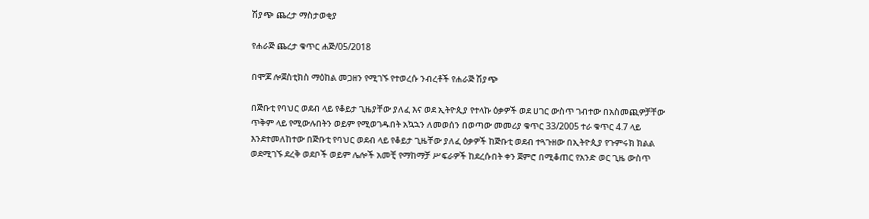ሽያጭ ጨረታ ማስታወቂያ

የሐራጅ ጨረታ ቁጥር ሐጅ/05/2018

በሞጆ ሎጀስቲክስ ማዕከል መጋዘን የሚገኙ የተወረሱ ንብረቶች የሐራጅ ሽያጭ

በጅቡቲ የባህር ወደብ ላይ የቆይታ ጊዜያቸው ያለፈ እና ወደ ኢትዮጲያ የተላኩ ዕቃዎች ወደ ሀገር ውስጥ ገብተው በአስመጪዎቻቸው ጥቅም ላይ የሚውሉበትን ወይም የሚወገዱበት አኳኋን ለመወሰን በወጣው መመሪያ ቁጥር 33/2005 ተራ ቁጥር 4.7 ላይ እንደተመለከተው በጅቡቲ የባህር ወደብ ላይ የቆይታ ጊዜቸው ያለፈ ዕቃዎች ከጅቡቲ ወደብ ተጓጉዘው በኢትዮጲያ የጉምሩክ ክልል ወደሚገኙ ደረቅ ወደቦች ወይም ሌሎች አመቺ የማከማቻ ሥፍራዎች ከደረሱበት ቀን ጀምሮ በሚቆጠር የአንድ ወር ጊዜ ውስጥ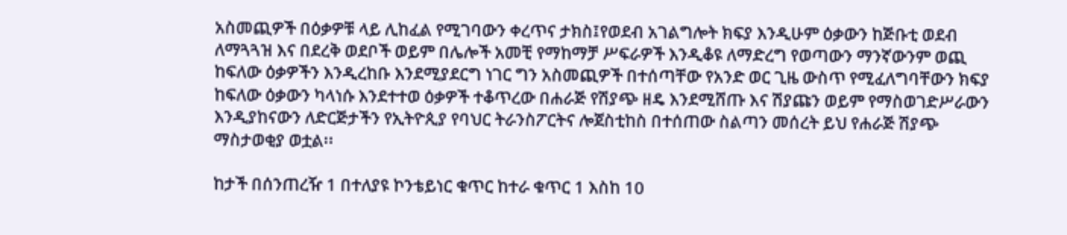አስመጪዎች በዕቃዎቹ ላይ ሊከፈል የሚገባውን ቀረጥና ታክስ፤የወደብ አገልግሎት ክፍያ እንዲሁም ዕቃውን ከጅቡቲ ወደብ ለማጓጓዝ እና በደረቅ ወደቦች ወይም በሌሎች አመቺ የማከማቻ ሥፍራዎች እንዲቆዩ ለማድረግ የወጣውን ማንኛውንም ወጪ ከፍለው ዕቃዎችን እንዲረከቡ እንደሚያደርግ ነገር ግን አስመጪዎች በተሰጣቸው የአንድ ወር ጊዜ ውስጥ የሚፈለግባቸውን ክፍያ ከፍለው ዕቃውን ካላነሱ እንደተተወ ዕቃዎች ተቆጥረው በሐራጅ የሽያጭ ዘዴ እንደሚሸጡ እና ሽያጩን ወይም የማስወገድሥራውን እንዲያከናውን ለድርጅታችን የኢትዮጲያ የባህር ትራንስፖርትና ሎጀስቲከስ በተሰጠው ስልጣን መሰረት ይህ የሐራጅ ሽያጭ ማስታወቂያ ወቷል፡፡

ከታች በሰንጠረዥ 1 በተለያዩ ኮንቴይነር ቁጥር ከተራ ቁጥር 1 እስከ 10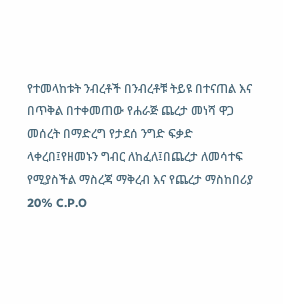የተመላከቱት ንብረቶች በንብረቶቹ ትይዩ በተናጠል እና በጥቅል በተቀመጠው የሐራጅ ጨረታ መነሻ ዋጋ መሰረት በማድረግ የታደሰ ንግድ ፍቃድ ላቀረበ፤የዘመኑን ግብር ለከፈለ፤በጨረታ ለመሳተፍ የሚያስችል ማስረጃ ማቅረብ እና የጨረታ ማስከበሪያ 20% C.P.O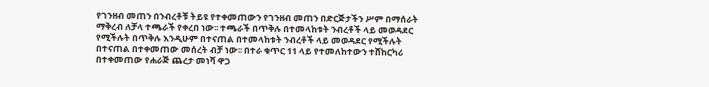የገንዘብ መጠን በንብረቶቹ ትይዩ የተቀመጠውን የገንዘብ መጠን በድርጅታችን ሥም በማሰራት ማቅረብ ለቻላ ተጫራች የቀረበ ነው፡፡ ተጫራች በጥቅሉ በተመላከቱት ንብረቶች ላይ መወዳደር የሚችሉት በጥቅሉ እንዲሁም በተናጠል በተመላከቱት ንብረቶች ላይ መወዳደር የሚችሉት በተናጠል በተቀመጠው መሰረት ብቻ ነው፡፡ በተራ ቁጥር 11 ላይ የተመለከተውን ተሸከርካሪ በተቀመጠው የሐራጅ ጨረታ መነሻ ዋጋ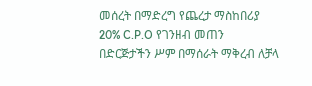መሰረት በማድረግ የጨረታ ማስከበሪያ 20% C.P.O የገንዘብ መጠን በድርጅታችን ሥም በማሰራት ማቅረብ ለቻላ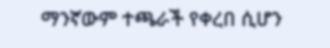ማንኛውም ተጫራች የቀረበ ሲሆን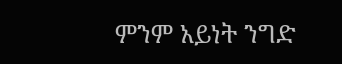ምንም አይነት ንግድ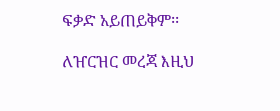ፍቃድ አይጠይቅም፡፡

ለዠርዝር መረጃ እዚህ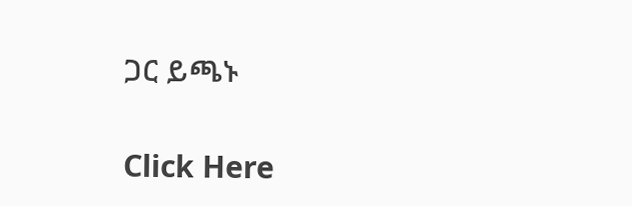ጋር ይጫኑ

Click Here